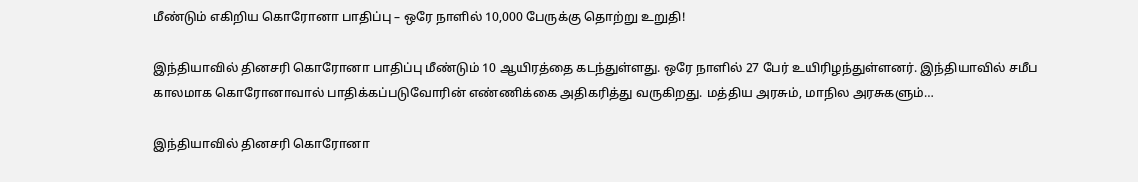மீண்டும் எகிறிய கொரோனா பாதிப்பு – ஒரே நாளில் 10,000 பேருக்கு தொற்று உறுதி!

இந்தியாவில் தினசரி கொரோனா பாதிப்பு மீண்டும் 10 ஆயிரத்தை கடந்துள்ளது. ஒரே நாளில் 27 பேர் உயிரிழந்துள்ளனர். இந்தியாவில் சமீப காலமாக கொரோனாவால் பாதிக்கப்படுவோரின் எண்ணிக்கை அதிகரித்து வருகிறது. மத்திய அரசும், மாநில அரசுகளும்…

இந்தியாவில் தினசரி கொரோனா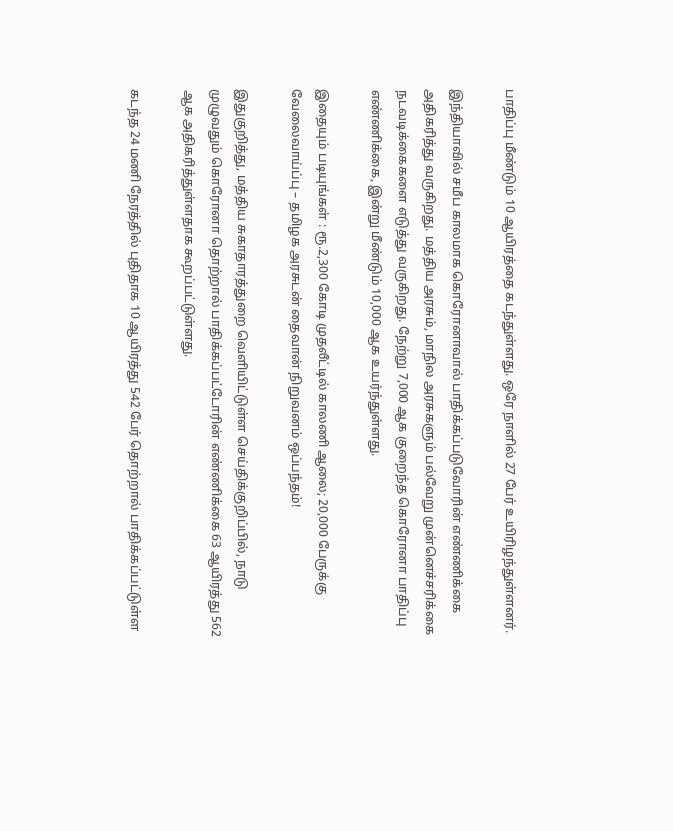பாதிப்பு மீண்டும் 10 ஆயிரத்தை கடந்துள்ளது. ஒரே நாளில் 27 பேர் உயிரிழந்துள்ளனர்.

இந்தியாவில் சமீப காலமாக கொரோனாவால் பாதிக்கப்படுவோரின் எண்ணிக்கை அதிகரித்து வருகிறது. மத்திய அரசும், மாநில அரசுகளும் பல்வேறு முன்னெச்சரிக்கை நடவடிக்கைகளை எடுத்து வருகிறது. நேற்று 7,000 ஆக குறைந்த கொரோனா பாதிப்பு எண்ணிக்கை, இன்று மீண்டும் 10,000 ஆக உயர்ந்துள்ளது.

இதையும் படியுங்கள் : ரூ.2,300 கோடி முதலீட்டில் காலணி ஆலை; 20,000 பேருக்கு வேலைவாய்ப்பு – தமிழக அரசுடன் தைவான் நிறுவனம் ஒப்பந்தம்!

இதுகுறித்து, மத்திய சுகாதாரத்துறை வெளியிட்டுள்ள செய்திக்குறிப்பில், நாடு முழுவதும் கொரோனா தொற்றால் பாதிக்கப்பட்டோரின் எண்ணிக்கை 63 ஆயிரத்து 562 ஆக அதிகரித்துள்ளதாக கூறப்பட்டுள்ளது.

கடந்த 24 மணி நேரத்தில் புதிதாக 10 ஆயிரத்து 542 பேர் தொற்றால் பாதிக்கப்பட்டுள்ள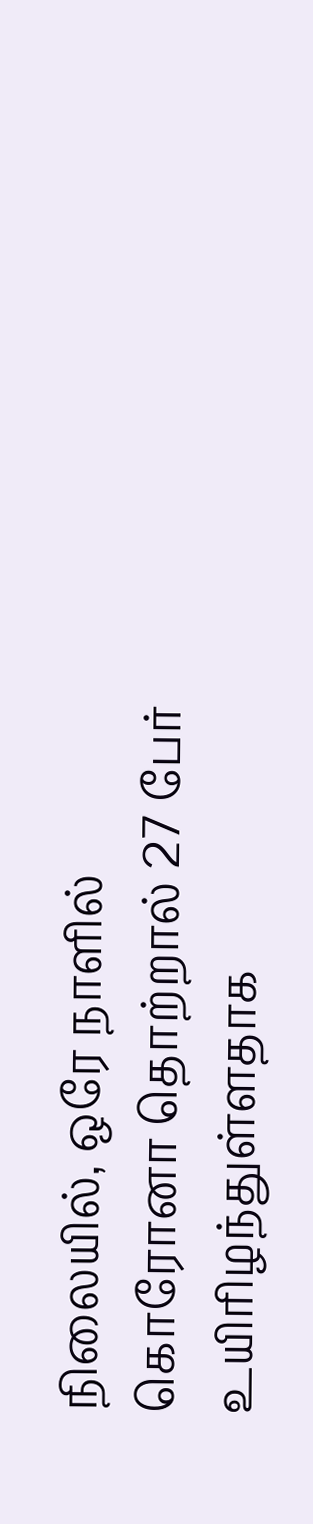நிலையில், ஒரே நாளில் கொரோனா தொற்றால் 27 பேர் உயிரிழந்துள்ளதாக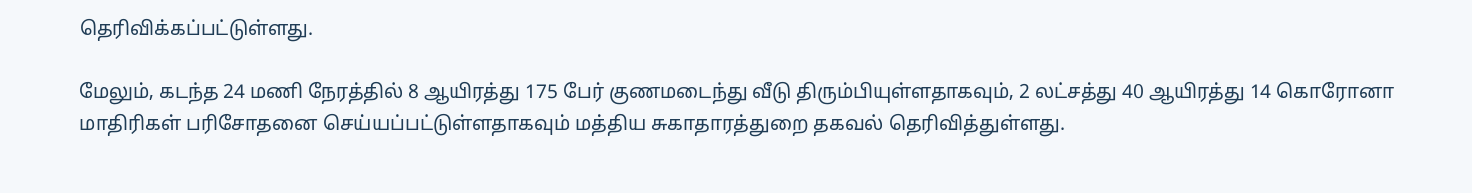தெரிவிக்கப்பட்டுள்ளது.

மேலும், கடந்த 24 மணி நேரத்தில் 8 ஆயிரத்து 175 பேர் குணமடைந்து வீடு திரும்பியுள்ளதாகவும், 2 லட்சத்து 40 ஆயிரத்து 14 கொரோனா மாதிரிகள் பரிசோதனை செய்யப்பட்டுள்ளதாகவும் மத்திய சுகாதாரத்துறை தகவல் தெரிவித்துள்ளது.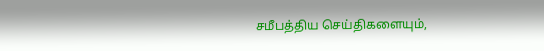சமீபத்திய செய்திகளையும்,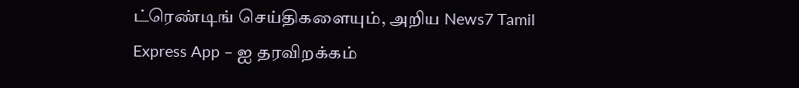ட்ரெண்டிங் செய்திகளையும், அறிய News7 Tamil Express App – ஐ தரவிறக்கம்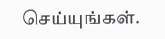செய்யுங்கள்.